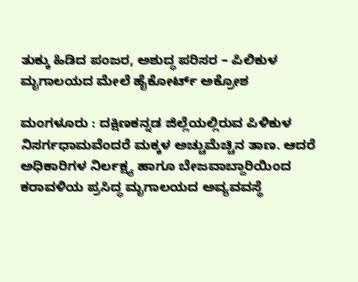ತುಕ್ಕು ಹಿಡಿದ ಪಂಜರ, ಅಶುದ್ಧ ಪರಿಸರ – ಪಿಲಿಕುಳ ಮೃಗಾಲಯದ ಮೇಲೆ ಹೈಕೋರ್ಟ್ ಅಕ್ರೋಶ

ಮಂಗಳೂರು : ದಕ್ಷಿಣಕನ್ನಡ ಜಿಲ್ಲೆಯಲ್ಲಿರುವ ಪಿಳಿಕುಳ ನಿಸರ್ಗಧಾಮವೆಂದರೆ ಮಕ್ಕಳ ಅಚ್ಚುಮೆಚ್ಚಿನ ತಾಣ. ಆದರೆ ಅಧಿಕಾರಿಗಳ ನಿರ್ಲಕ್ಷ್ಯ ಹಾಗೂ ಬೇಜವಾಬ್ದಾರಿಯಿಂದ ಕರಾವಳಿಯ ಪ್ರಸಿದ್ಧ ಮೃಗಾಲಯದ ಅವ್ಯವವಸ್ಥೆ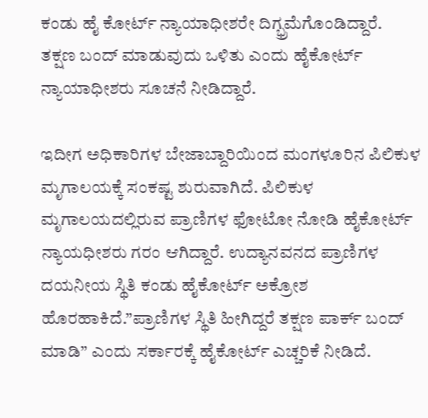ಕಂಡು ಹೈ ಕೋರ್ಟ್ ನ್ಯಾಯಾಧೀಶರೇ ದಿಗ್ಭ್ರಮೆಗೊಂಡಿದ್ದಾರೆ.
ತಕ್ಷಣ ಬಂದ್ ಮಾಡುವುದು ಒಳಿತು ಎಂದು ಹೈಕೋರ್ಟ್ ನ್ಯಾಯಾಧೀಶರು ಸೂಚನೆ ನೀಡಿದ್ದಾರೆ.

ಇದೀಗ ಅಧಿಕಾರಿಗಳ ಬೇಜಾಬ್ದಾರಿಯಿಂದ ಮಂಗಳೂರಿನ ಪಿಲಿಕುಳ ಮೃಗಾಲಯಕ್ಕೆ ಸಂಕಷ್ಟ ಶುರುವಾಗಿದೆ. ಪಿಲಿಕುಳ ಮೃಗಾಲಯದಲ್ಲಿರುವ ಪ್ರಾಣಿಗಳ ಫೋಟೋ ನೋಡಿ ಹೈಕೋರ್ಟ್ ನ್ಯಾಯಧೀಶರು ಗರಂ ಆಗಿದ್ದಾರೆ. ಉದ್ಯಾನವನದ ಪ್ರಾಣಿಗಳ ದಯನೀಯ ಸ್ಥಿತಿ ಕಂಡು ಹೈಕೋರ್ಟ್ ಅಕ್ರೋಶ ಹೊರಹಾಕಿದೆ.”ಪ್ರಾಣಿಗಳ ಸ್ಥಿತಿ ಹೀಗಿದ್ದರೆ ತಕ್ಷಣ ಪಾರ್ಕ್ ಬಂದ್ ಮಾಡಿ” ಎಂದು ಸರ್ಕಾರಕ್ಕೆ ಹೈಕೋರ್ಟ್ ಎಚ್ಚರಿಕೆ ನೀಡಿದೆ.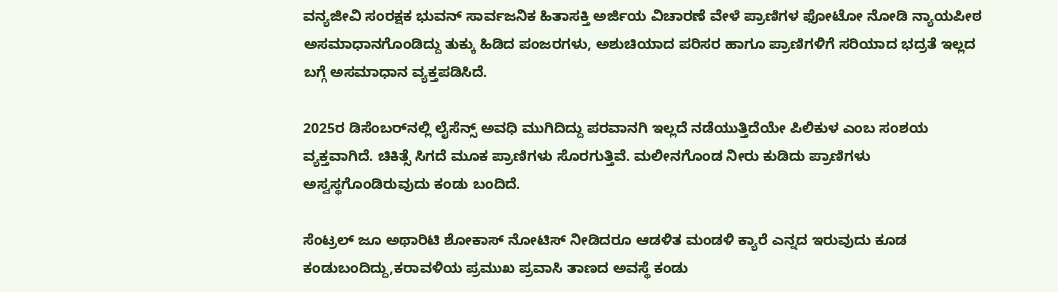ವನ್ಯಜೀವಿ ಸಂರಕ್ಷಕ ಭುವನ್ ಸಾರ್ವಜನಿಕ ಹಿತಾಸಕ್ತಿ ಅರ್ಜಿಯ ವಿಚಾರಣೆ ವೇಳೆ ಪ್ರಾಣಿಗಳ ಫೋಟೋ ನೋಡಿ ನ್ಯಾಯಪೀಠ ಅಸಮಾಧಾನಗೊಂಡಿದ್ದು ತುಕ್ಕು ಹಿಡಿದ ಪಂಜರಗಳು, ಅಶುಚಿಯಾದ ಪರಿಸರ ಹಾಗೂ ಪ್ರಾಣಿಗಳಿಗೆ ಸರಿಯಾದ ಭದ್ರತೆ ಇಲ್ಲದ ಬಗ್ಗೆ ಅಸಮಾಧಾನ ವ್ಯಕ್ತಪಡಿಸಿದೆ.

2025ರ ಡಿಸೆಂಬರ್‌ನಲ್ಲಿ ಲೈಸೆನ್ಸ್ ಅವಧಿ ಮುಗಿದಿದ್ದು ಪರವಾನಗಿ ಇಲ್ಲದೆ ನಡೆಯುತ್ತಿದೆಯೇ ಪಿಲಿಕುಳ ಎಂಬ ಸಂಶಯ ವ್ಯಕ್ತವಾಗಿದೆ. ಚಿಕಿತ್ಸೆ ಸಿಗದೆ ಮೂಕ ಪ್ರಾಣಿಗಳು ಸೊರಗುತ್ತಿವೆ. ಮಲೀನಗೊಂಡ ನೀರು ಕುಡಿದು ಪ್ರಾಣಿಗಳು ಅಸ್ವಸ್ಥಗೊಂಡಿರುವುದು ಕಂಡು ಬಂದಿದೆ.

ಸೆಂಟ್ರಲ್ ಜೂ ಅಥಾರಿಟಿ ಶೋಕಾಸ್ ನೋಟಿಸ್‌ ನೀಡಿದರೂ ಆಡಳಿತ ಮಂಡಳಿ ಕ್ಯಾರೆ ಎನ್ನದ ಇರುವುದು ಕೂಡ ಕಂಡುಬಂದಿದ್ದು,ಕರಾವಳಿಯ ಪ್ರಮುಖ ಪ್ರವಾಸಿ ತಾಣದ ಅವಸ್ಥೆ ಕಂಡು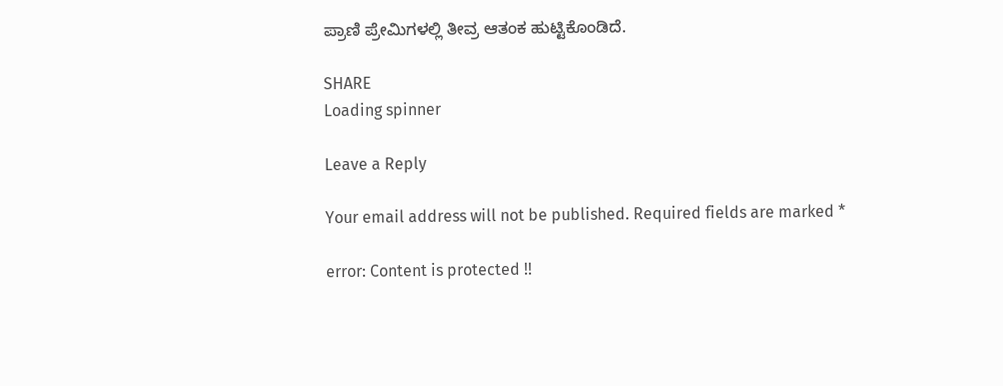ಪ್ರಾಣಿ ಪ್ರೇಮಿಗಳಲ್ಲಿ ತೀವ್ರ ಆತಂಕ ಹುಟ್ಟಿಕೊಂಡಿದೆ.

SHARE
Loading spinner

Leave a Reply

Your email address will not be published. Required fields are marked *

error: Content is protected !!